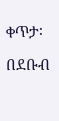ቀጥታ፡

በደቡብ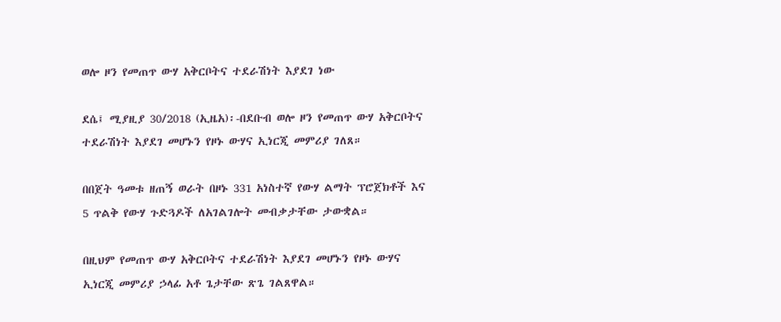ወሎ ዞን የመጠጥ ውሃ አቅርቦትና ተደራሽነት እያደገ ነው

ደሴ፤ ሚያዚያ 30/2018 (ኢዜአ)፡-በደቡብ ወሎ ዞን የመጠጥ ውሃ አቅርቦትና ተደራሽነት እያደገ መሆኑን የዞኑ ውሃና ኢነርጂ መምሪያ ገለጸ።

በበጀት ዓመቱ ዘጠኝ ወራት በዞኑ 331 አነስተኛ የውሃ ልማት ፕሮጀክቶች እና 5 ጥልቅ የውሃ ጉድጓዶች ለአገልገሎት መብቃታቸው ታውቋል።

በዚህም የመጠጥ ውሃ አቅርቦትና ተደራሽነት እያደገ መሆኑን የዞኑ ውሃና ኢነርጂ መምሪያ ኃላፊ አቶ ጌታቸው ጽጌ ገልጸዋል።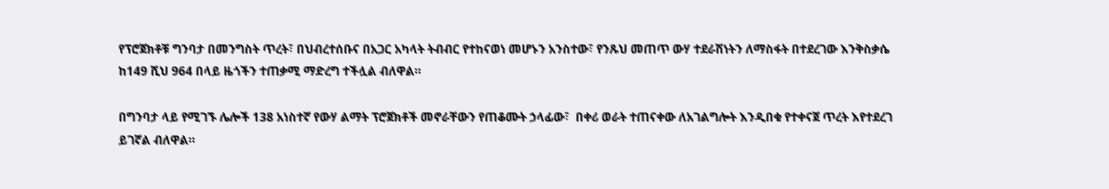የፕሮጀክቶቹ ግንባታ በመንግስት ጥረት፣ በህብረተሰቡና በአጋር አካላት ትብብር የተከናወነ መሆኑን አንስተው፣ የንጹህ መጠጥ ውሃ ተደራሽነትን ለማስፋት በተደረገው እንቅስቃሴ ከ149 ሺህ 964 በላይ ዜጎችን ተጠቃሚ ማድረግ ተችሏል ብለዋል።

በግንባታ ላይ የሚገኙ ሌሎች 138 አነስተኛ የውሃ ልማት ፕሮጀክቶች መኖራቸውን የጠቆሙት ኃላፊው፣  በቀሪ ወራት ተጠናቀው ለአገልግሎት እንዲበቁ የተቀናጀ ጥረት እየተደረገ ይገኛል ብለዋል።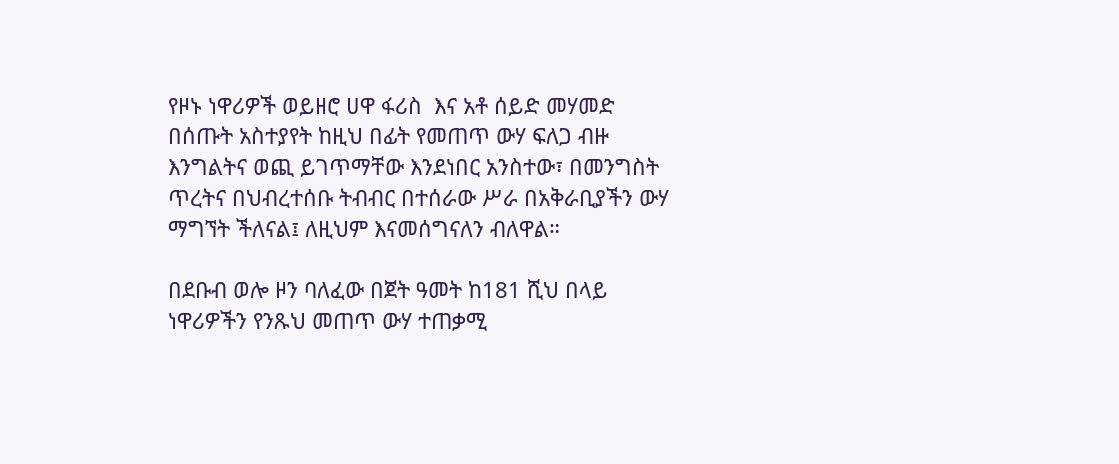የዞኑ ነዋሪዎች ወይዘሮ ሀዋ ፋሪስ  እና አቶ ሰይድ መሃመድ በሰጡት አስተያየት ከዚህ በፊት የመጠጥ ውሃ ፍለጋ ብዙ እንግልትና ወጪ ይገጥማቸው እንደነበር አንስተው፣ በመንግስት ጥረትና በህብረተሰቡ ትብብር በተሰራው ሥራ በአቅራቢያችን ውሃ ማግኘት ችለናል፤ ለዚህም እናመሰግናለን ብለዋል።

በደቡብ ወሎ ዞን ባለፈው በጀት ዓመት ከ181 ሺህ በላይ ነዋሪዎችን የንጹህ መጠጥ ውሃ ተጠቃሚ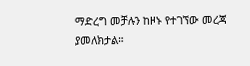ማድረግ መቻሉን ከዞኑ የተገኘው መረጃ ያመለክታል።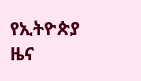የኢትዮጵያ ዜና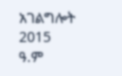አገልግሎት
2015
ዓ.ም